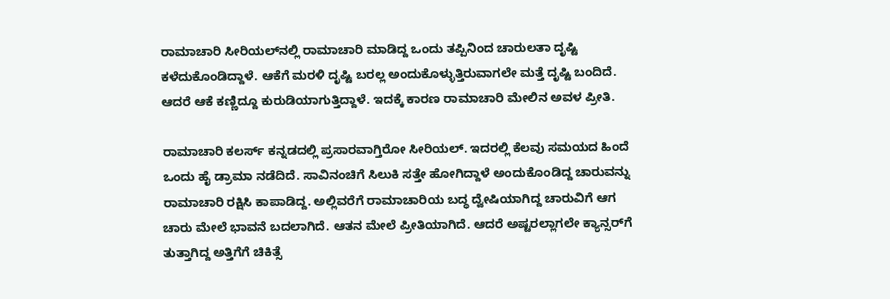ರಾಮಾಚಾರಿ ಸೀರಿಯಲ್‌ನಲ್ಲಿ ರಾಮಾಚಾರಿ ಮಾಡಿದ್ದ ಒಂದು ತಪ್ಪಿನಿಂದ ಚಾರುಲತಾ ದೃಷ್ಟಿ ಕಳೆದುಕೊಂಡಿದ್ದಾಳೆ. ಆಕೆಗೆ ಮರಳಿ ದೃಷ್ಟಿ ಬರಲ್ಲ ಅಂದುಕೊಳ್ಳುತ್ತಿರುವಾಗಲೇ ಮತ್ತೆ ದೃಷ್ಟಿ ಬಂದಿದೆ. ಆದರೆ ಆಕೆ ಕಣ್ಣಿದ್ದೂ ಕುರುಡಿಯಾಗುತ್ತಿದ್ದಾಳೆ. ಇದಕ್ಕೆ ಕಾರಣ ರಾಮಾಚಾರಿ ಮೇಲಿನ ಅವಳ ಪ್ರೀತಿ.

ರಾಮಾಚಾರಿ ಕಲರ್ಸ್ ಕನ್ನಡದಲ್ಲಿ ಪ್ರಸಾರವಾಗ್ತಿರೋ ಸೀರಿಯಲ್. ಇದರಲ್ಲಿ ಕೆಲವು ಸಮಯದ ಹಿಂದೆ ಒಂದು ಹೈ ಡ್ರಾಮಾ ನಡೆದಿದೆ. ಸಾವಿನಂಚಿಗೆ ಸಿಲುಕಿ ಸತ್ತೇ ಹೋಗಿದ್ದಾಳೆ ಅಂದುಕೊಂಡಿದ್ದ ಚಾರುವನ್ನು ರಾಮಾಚಾರಿ ರಕ್ಷಿಸಿ ಕಾಪಾಡಿದ್ದ. ಅಲ್ಲಿವರೆಗೆ ರಾಮಾಚಾರಿಯ ಬದ್ಧ ದ್ವೇಷಿಯಾಗಿದ್ದ ಚಾರುವಿಗೆ ಆಗ ಚಾರು ಮೇಲೆ ಭಾವನೆ ಬದಲಾಗಿದೆ. ಆತನ ಮೇಲೆ ಪ್ರೀತಿಯಾಗಿದೆ. ಆದರೆ ಅಷ್ಟರಲ್ಲಾಗಲೇ ಕ್ಯಾನ್ಸರ್‌ಗೆ ತುತ್ತಾಗಿದ್ದ ಅತ್ತಿಗೆಗೆ ಚಿಕಿತ್ಸೆ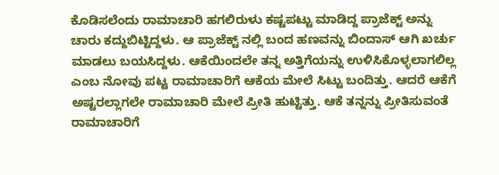ಕೊಡಿಸಲೆಂದು ರಾಮಾಚಾರಿ ಹಗಲಿರುಳು ಕಷ್ಟಪಟ್ಟು ಮಾಡಿದ್ದ ಪ್ರಾಜೆಕ್ಟ್‌ ಅನ್ನು ಚಾರು ಕದ್ದುಬಿಟ್ಟಿದ್ದಳು. ಆ ಪ್ರಾಜೆಕ್ಟ್‌ ನಲ್ಲಿ ಬಂದ ಹಣವನ್ನು ಬಿಂದಾಸ್ ಆಗಿ ಖರ್ಚು ಮಾಡಲು ಬಯಸಿದ್ದಳು. ಆಕೆಯಿಂದಲೇ ತನ್ನ ಅತ್ತಿಗೆಯನ್ನು ಉಳಿಸಿಕೊಳ್ಳಲಾಗಲಿಲ್ಲ ಎಂಬ ನೋವು ಪಟ್ಟ ರಾಮಾಚಾರಿಗೆ ಆಕೆಯ ಮೇಲೆ ಸಿಟ್ಟು ಬಂದಿತ್ತು. ಆದರೆ ಆಕೆಗೆ ಅಷ್ಟರಲ್ಲಾಗಲೇ ರಾಮಾಚಾರಿ ಮೇಲೆ ಪ್ರೀತಿ ಹುಟ್ಟಿತ್ತು. ಆಕೆ ತನ್ನನ್ನು ಪ್ರೀತಿಸುವಂತೆ ರಾಮಾಚಾರಿಗೆ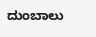ದುಂಬಾಲು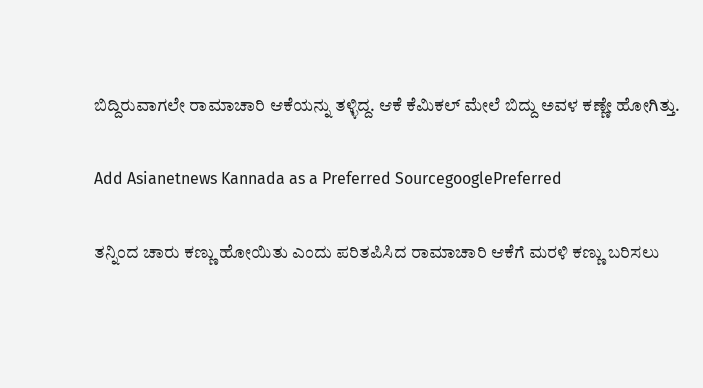ಬಿದ್ದಿರುವಾಗಲೇ ರಾಮಾಚಾರಿ ಆಕೆಯನ್ನು ತಳ್ಳಿದ್ದ. ಆಕೆ ಕೆಮಿಕಲ್ ಮೇಲೆ ಬಿದ್ದು ಅವಳ ಕಣ್ಣೇ ಹೋಗಿತ್ತು.

Add Asianetnews Kannada as a Preferred SourcegooglePreferred

ತನ್ನಿಂದ ಚಾರು ಕಣ್ಣು ಹೋಯಿತು ಎಂದು ಪರಿತಪಿಸಿದ ರಾಮಾಚಾರಿ ಆಕೆಗೆ ಮರಳಿ ಕಣ್ಣು ಬರಿಸಲು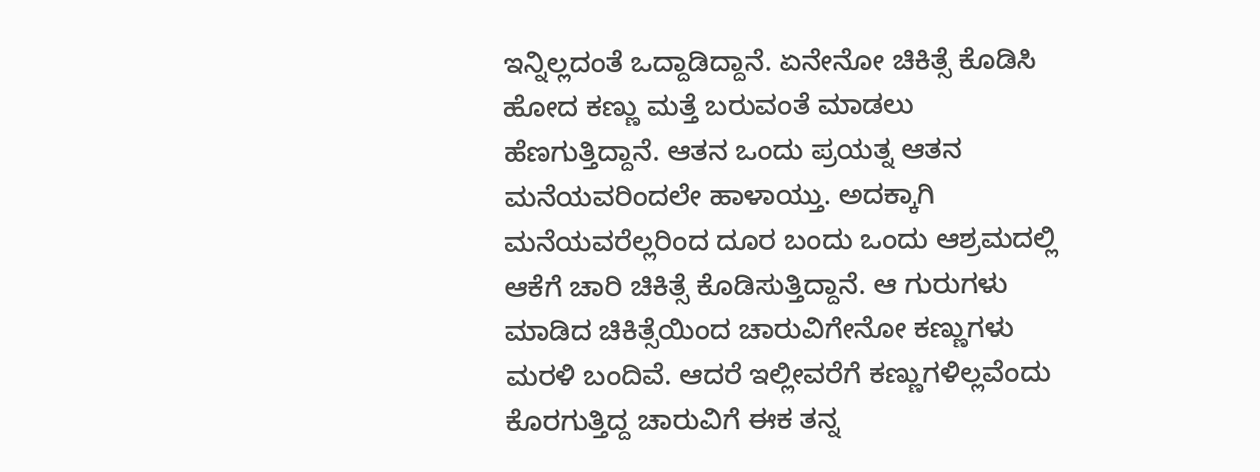ಇನ್ನಿಲ್ಲದಂತೆ ಒದ್ದಾಡಿದ್ದಾನೆ. ಏನೇನೋ ಚಿಕಿತ್ಸೆ ಕೊಡಿಸಿ ಹೋದ ಕಣ್ಣು ಮತ್ತೆ ಬರುವಂತೆ ಮಾಡಲು ಹೆಣಗುತ್ತಿದ್ದಾನೆ. ಆತನ ಒಂದು ಪ್ರಯತ್ನ ಆತನ ಮನೆಯವರಿಂದಲೇ ಹಾಳಾಯ್ತು. ಅದಕ್ಕಾಗಿ ಮನೆಯವರೆಲ್ಲರಿಂದ ದೂರ ಬಂದು ಒಂದು ಆಶ್ರಮದಲ್ಲಿ ಆಕೆಗೆ ಚಾರಿ ಚಿಕಿತ್ಸೆ ಕೊಡಿಸುತ್ತಿದ್ದಾನೆ. ಆ ಗುರುಗಳು ಮಾಡಿದ ಚಿಕಿತ್ಸೆಯಿಂದ ಚಾರುವಿಗೇನೋ ಕಣ್ಣುಗಳು ಮರಳಿ ಬಂದಿವೆ. ಆದರೆ ಇಲ್ಲೀವರೆಗೆ ಕಣ್ಣುಗಳಿಲ್ಲವೆಂದು ಕೊರಗುತ್ತಿದ್ದ ಚಾರುವಿಗೆ ಈಕ ತನ್ನ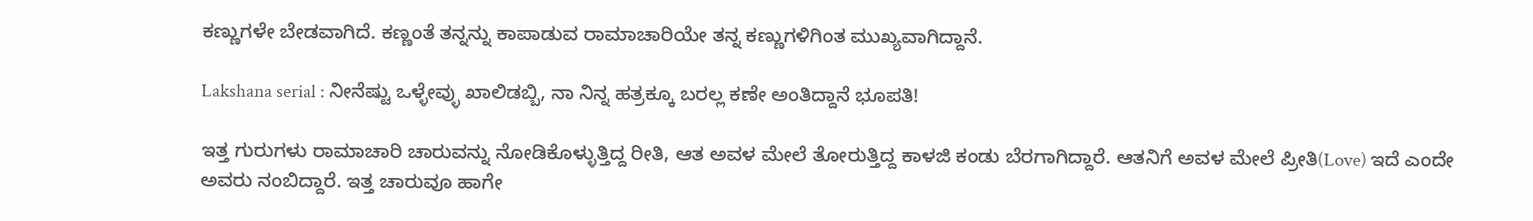ಕಣ್ಣುಗಳೇ ಬೇಡವಾಗಿದೆ. ಕಣ್ಣಂತೆ ತನ್ನನ್ನು ಕಾಪಾಡುವ ರಾಮಾಚಾರಿಯೇ ತನ್ನ ಕಣ್ಣುಗಳಿಗಿಂತ ಮುಖ್ಯವಾಗಿದ್ದಾನೆ.

Lakshana serial : ನೀನೆಷ್ಟು ಒಳ್ಳೇವ್ಳು ಖಾಲಿಡಬ್ಬಿ, ನಾ ನಿನ್ನ ಹತ್ರಕ್ಕೂ ಬರಲ್ಲ ಕಣೇ ಅಂತಿದ್ದಾನೆ ಭೂಪತಿ!

ಇತ್ತ ಗುರುಗಳು ರಾಮಾಚಾರಿ ಚಾರುವನ್ನು ನೋಡಿಕೊಳ್ಳುತ್ತಿದ್ದ ರೀತಿ, ಆತ ಅವಳ ಮೇಲೆ ತೋರುತ್ತಿದ್ದ ಕಾಳಜಿ ಕಂಡು ಬೆರಗಾಗಿದ್ದಾರೆ. ಆತನಿಗೆ ಅವಳ ಮೇಲೆ ಪ್ರೀತಿ(Love) ಇದೆ ಎಂದೇ ಅವರು ನಂಬಿದ್ದಾರೆ. ಇತ್ತ ಚಾರುವೂ ಹಾಗೇ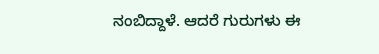ನಂಬಿದ್ದಾಳೆ. ಆದರೆ ಗುರುಗಳು ಈ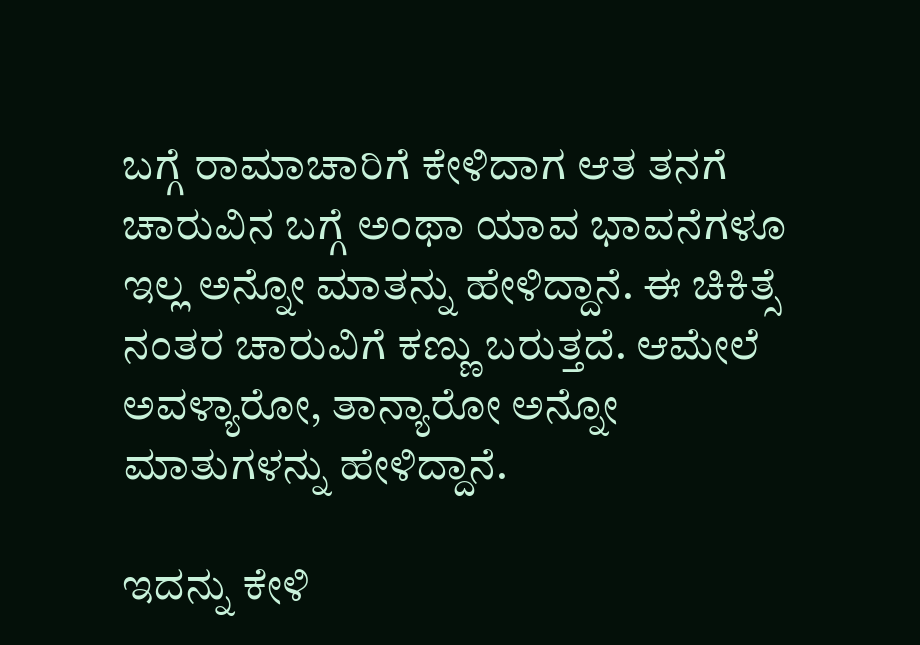ಬಗ್ಗೆ ರಾಮಾಚಾರಿಗೆ ಕೇಳಿದಾಗ ಆತ ತನಗೆ ಚಾರುವಿನ ಬಗ್ಗೆ ಅಂಥಾ ಯಾವ ಭಾವನೆಗಳೂ ಇಲ್ಲ ಅನ್ನೋ ಮಾತನ್ನು ಹೇಳಿದ್ದಾನೆ. ಈ ಚಿಕಿತ್ಸೆ ನಂತರ ಚಾರುವಿಗೆ ಕಣ್ಣು ಬರುತ್ತದೆ. ಆಮೇಲೆ ಅವಳ್ಯಾರೋ, ತಾನ್ಯಾರೋ ಅನ್ನೋ ಮಾತುಗಳನ್ನು ಹೇಳಿದ್ದಾನೆ.

ಇದನ್ನು ಕೇಳಿ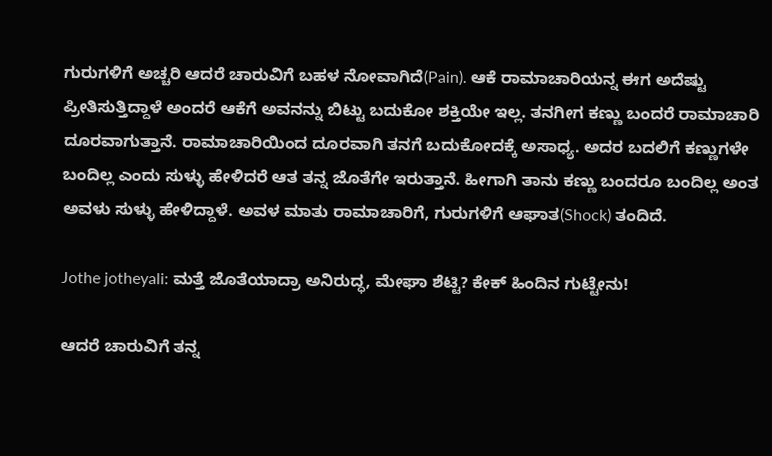ಗುರುಗಳಿಗೆ ಅಚ್ಚರಿ ಆದರೆ ಚಾರುವಿಗೆ ಬಹಳ ನೋವಾಗಿದೆ(Pain). ಆಕೆ ರಾಮಾಚಾರಿಯನ್ನ ಈಗ ಅದೆಷ್ಟು ಪ್ರೀತಿಸುತ್ತಿದ್ದಾಳೆ ಅಂದರೆ ಆಕೆಗೆ ಅವನನ್ನು ಬಿಟ್ಟು ಬದುಕೋ ಶಕ್ತಿಯೇ ಇಲ್ಲ. ತನಗೀಗ ಕಣ್ಣು ಬಂದರೆ ರಾಮಾಚಾರಿ ದೂರವಾಗುತ್ತಾನೆ. ರಾಮಾಚಾರಿಯಿಂದ ದೂರವಾಗಿ ತನಗೆ ಬದುಕೋದಕ್ಕೆ ಅಸಾಧ್ಯ. ಅದರ ಬದಲಿಗೆ ಕಣ್ಣುಗಳೇ ಬಂದಿಲ್ಲ ಎಂದು ಸುಳ್ಳು ಹೇಳಿದರೆ ಆತ ತನ್ನ ಜೊತೆಗೇ ಇರುತ್ತಾನೆ. ಹೀಗಾಗಿ ತಾನು ಕಣ್ಣು ಬಂದರೂ ಬಂದಿಲ್ಲ ಅಂತ ಅವಳು ಸುಳ್ಳು ಹೇಳಿದ್ದಾಳೆ. ಅವಳ ಮಾತು ರಾಮಾಚಾರಿಗೆ, ಗುರುಗಳಿಗೆ ಆಘಾತ(Shock) ತಂದಿದೆ.

Jothe jotheyali: ಮತ್ತೆ ಜೊತೆಯಾದ್ರಾ ಅನಿರುದ್ಧ, ಮೇಘಾ ಶೆಟ್ಟಿ? ಕೇಕ್ ಹಿಂದಿನ ಗುಟ್ಟೇನು!

ಆದರೆ ಚಾರುವಿಗೆ ತನ್ನ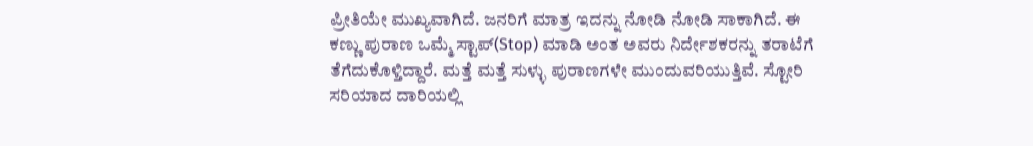ಪ್ರೀತಿಯೇ ಮುಖ್ಯವಾಗಿದೆ. ಜನರಿಗೆ ಮಾತ್ರ ಇದನ್ನು ನೋಡಿ ನೋಡಿ ಸಾಕಾಗಿದೆ. ಈ ಕಣ್ಣು ಪುರಾಣ ಒಮ್ಮೆ ಸ್ಟಾಪ್(Stop) ಮಾಡಿ ಅಂತ ಅವರು ನಿರ್ದೇಶಕರನ್ನು ತರಾಟೆಗೆ ತೆಗೆದುಕೊಳ್ತಿದ್ದಾರೆ. ಮತ್ತೆ ಮತ್ತೆ ಸುಳ್ಳು ಪುರಾಣಗಳೇ ಮುಂದುವರಿಯುತ್ತಿವೆ. ಸ್ಟೋರಿ ಸರಿಯಾದ ದಾರಿಯಲ್ಲಿ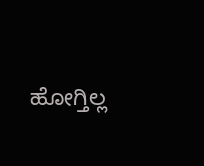ಹೋಗ್ತಿಲ್ಲ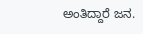ಅಂತಿದ್ದಾರೆ ಜನ.